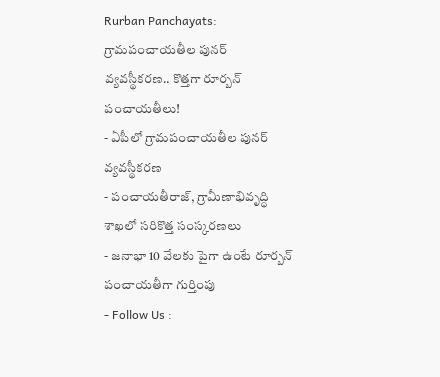Rurban Panchayats: గ్రామపంచాయతీల పునర్ వ్యవస్థీకరణ.. కొత్తగా రూర్బన్ పంచాయతీలు!
- ఏపీలో గ్రామపంచాయతీల పునర్ వ్యవస్థీకరణ
- పంచాయతీరాజ్, గ్రామీణాభివృద్ధి శాఖలో సరికొత్త సంస్కరణలు
- జనాభా 10 వేలకు పైగా ఉంటే రూర్బన్ పంచాయతీగా గుర్తింపు
- Follow Us :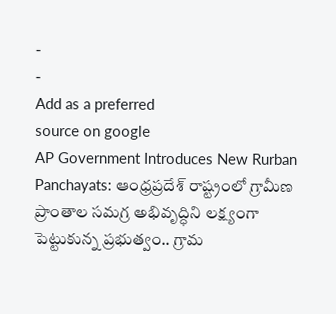-
-
Add as a preferred
source on google
AP Government Introduces New Rurban Panchayats: ఆంధ్రప్రదేశ్ రాష్ట్రంలో గ్రామీణ ప్రాంతాల సమగ్ర అభివృద్ధిని లక్ష్యంగా పెట్టుకున్న ప్రభుత్వం.. గ్రామ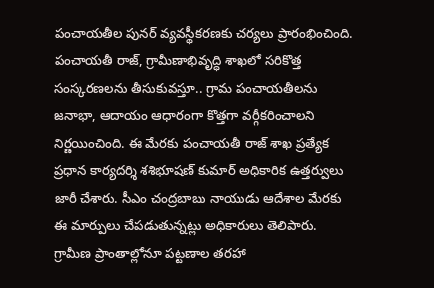పంచాయతీల పునర్ వ్యవస్థీకరణకు చర్యలు ప్రారంభించింది. పంచాయతీ రాజ్, గ్రామీణాభివృద్ధి శాఖలో సరికొత్త సంస్కరణలను తీసుకువస్తూ.. గ్రామ పంచాయతీలను జనాభా, ఆదాయం ఆధారంగా కొత్తగా వర్గీకరించాలని నిర్ణయించింది. ఈ మేరకు పంచాయతీ రాజ్ శాఖ ప్రత్యేక ప్రధాన కార్యదర్శి శశిభూషణ్ కుమార్ అధికారిక ఉత్తర్వులు జారీ చేశారు. సీఎం చంద్రబాబు నాయుడు ఆదేశాల మేరకు ఈ మార్పులు చేపడుతున్నట్లు అధికారులు తెలిపారు.
గ్రామీణ ప్రాంతాల్లోనూ పట్టణాల తరహా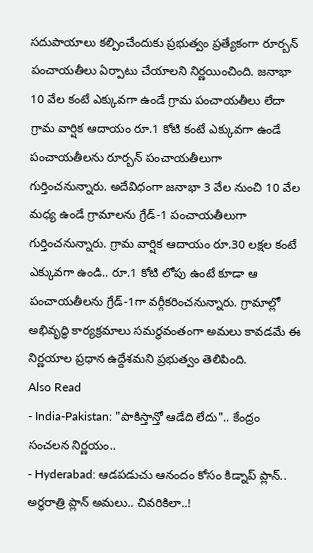సదుపాయాలు కల్పించేందుకు ప్రభుత్వం ప్రత్యేకంగా రూర్బన్ పంచాయతీలు ఏర్పాటు చేయాలని నిర్ణయించింది. జనాభా 10 వేల కంటే ఎక్కువగా ఉండే గ్రామ పంచాయతీలు లేదా గ్రామ వార్షిక ఆదాయం రూ.1 కోటి కంటే ఎక్కువగా ఉండే పంచాయతీలను రూర్బన్ పంచాయతీలుగా గుర్తించనున్నారు. అదేవిధంగా జనాభా 3 వేల నుంచి 10 వేల మధ్య ఉండే గ్రామాలను గ్రేడ్-1 పంచాయతీలుగా గుర్తించనున్నారు. గ్రామ వార్షిక ఆదాయం రూ.30 లక్షల కంటే ఎక్కువగా ఉండి.. రూ.1 కోటి లోపు ఉంటే కూడా ఆ పంచాయతీలను గ్రేడ్-1గా వర్గీకరించనున్నారు. గ్రామాల్లో అభివృద్ధి కార్యక్రమాలు సమర్థవంతంగా అమలు కావడమే ఈ నిర్ణయాల ప్రధాన ఉద్దేశమని ప్రభుత్వం తెలిపింది.
Also Read
- India-Pakistan: "పాకిస్తాన్తో ఆడేది లేదు".. కేంద్రం సంచలన నిర్ణయం..
- Hyderabad: ఆడపడుచు ఆనందం కోసం కిడ్నాప్ ప్లాన్.. అర్ధరాత్రి ప్లాన్ అమలు.. చివరికిలా..!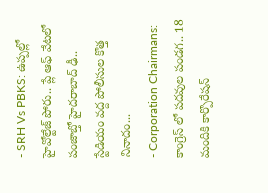- SRH Vs PBKS: ఉప్పల్లో హైవోల్టేజ్ పోరు.. ప్లే ఆఫ్ వేటలో పంజాబ్తో హైదరాబాద్ ఢీ.. స్టేడియం వద్ద పోలీసుల కొత్త నినాదం...
- Corporation Chairmans: కాంగ్రెస్ లో పదవుల పండగ.. 18 మందికి కార్పొరేషన్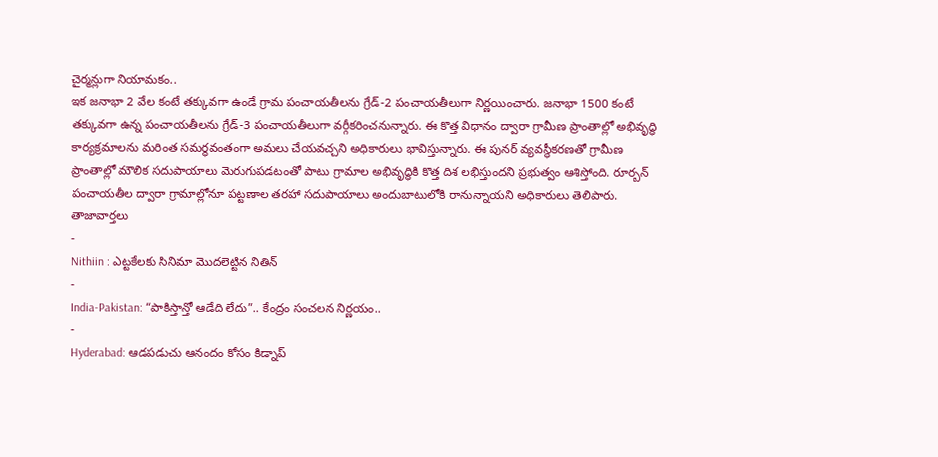చైర్మన్లుగా నియామకం..
ఇక జనాభా 2 వేల కంటే తక్కువగా ఉండే గ్రామ పంచాయతీలను గ్రేడ్-2 పంచాయతీలుగా నిర్ణయించారు. జనాభా 1500 కంటే తక్కువగా ఉన్న పంచాయతీలను గ్రేడ్-3 పంచాయతీలుగా వర్గీకరించనున్నారు. ఈ కొత్త విధానం ద్వారా గ్రామీణ ప్రాంతాల్లో అభివృద్ధి కార్యక్రమాలను మరింత సమర్థవంతంగా అమలు చేయవచ్చని అధికారులు భావిస్తున్నారు. ఈ పునర్ వ్యవస్థీకరణతో గ్రామీణ ప్రాంతాల్లో మౌలిక సదుపాయాలు మెరుగుపడటంతో పాటు గ్రామాల అభివృద్ధికి కొత్త దిశ లభిస్తుందని ప్రభుత్వం ఆశిస్తోంది. రూర్బన్ పంచాయతీల ద్వారా గ్రామాల్లోనూ పట్టణాల తరహా సదుపాయాలు అందుబాటులోకి రానున్నాయని అధికారులు తెలిపారు.
తాజావార్తలు
-
Nithiin : ఎట్టకేలకు సినిమా మొదలెట్టిన నితిన్
-
India-Pakistan: “పాకిస్తాన్తో ఆడేది లేదు”.. కేంద్రం సంచలన నిర్ణయం..
-
Hyderabad: ఆడపడుచు ఆనందం కోసం కిడ్నాప్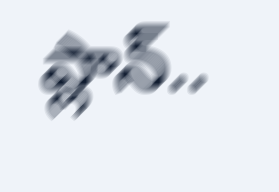ప్లాన్..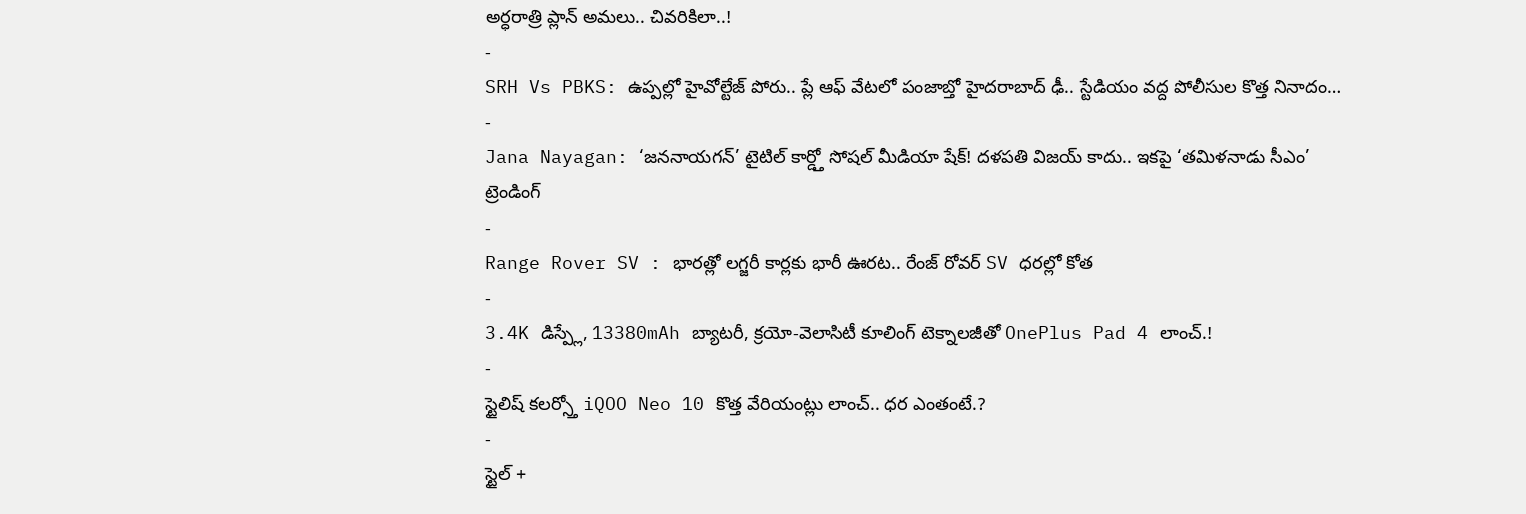అర్ధరాత్రి ప్లాన్ అమలు.. చివరికిలా..!
-
SRH Vs PBKS: ఉప్పల్లో హైవోల్టేజ్ పోరు.. ప్లే ఆఫ్ వేటలో పంజాబ్తో హైదరాబాద్ ఢీ.. స్టేడియం వద్ద పోలీసుల కొత్త నినాదం…
-
Jana Nayagan: ‘జననాయగన్’ టైటిల్ కార్డ్తో సోషల్ మీడియా షేక్! దళపతి విజయ్ కాదు.. ఇకపై ‘తమిళనాడు సీఎం’
ట్రెండింగ్
-
Range Rover SV : భారత్లో లగ్జరీ కార్లకు భారీ ఊరట.. రేంజ్ రోవర్ SV ధరల్లో కోత
-
3.4K డిస్ప్లే, 13380mAh బ్యాటరీ, క్రయో-వెలాసిటీ కూలింగ్ టెక్నాలజీతో OnePlus Pad 4 లాంచ్.!
-
స్టైలిష్ కలర్స్తో iQOO Neo 10 కొత్త వేరియంట్లు లాంచ్.. ధర ఎంతంటే.?
-
స్టైల్ +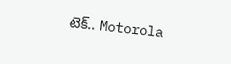టెక్.. Motorola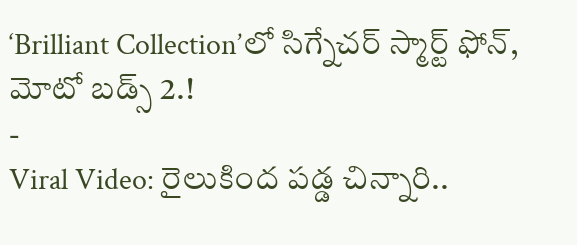‘Brilliant Collection’లో సిగ్నేచర్ స్మార్ట్ ఫోన్, మోటో బడ్స్ 2.!
-
Viral Video: రైలుకింద పడ్డ చిన్నారి..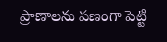ప్రాణాలను పణంగా పెట్టి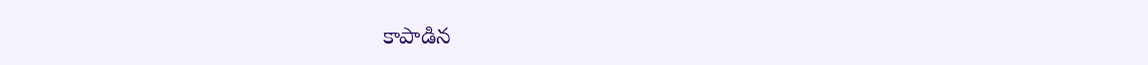కాపాడిన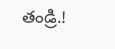తండ్రి.!